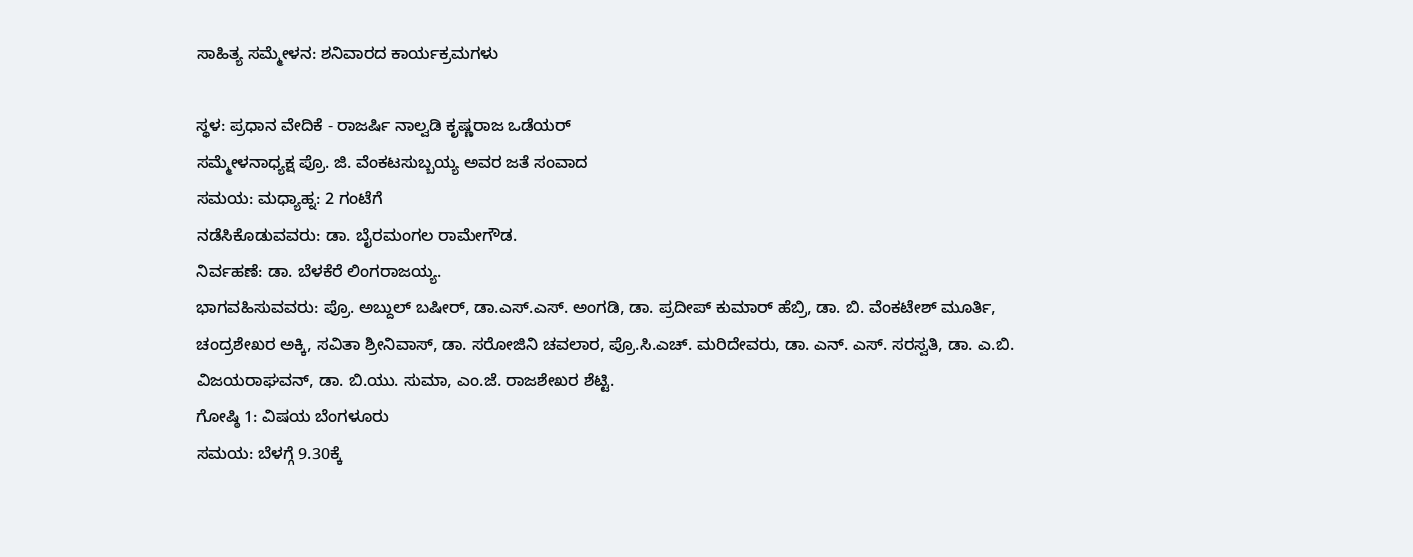ಸಾಹಿತ್ಯ ಸಮ್ಮೇಳನ: ಶನಿವಾರದ ಕಾರ್ಯಕ್ರಮಗಳು

ಸ್ಥಳ: ಪ್ರಧಾನ ವೇದಿಕೆ - ರಾಜರ್ಷಿ ನಾಲ್ವಡಿ ಕೃಷ್ಣರಾಜ ಒಡೆಯರ್
ಸಮ್ಮೇಳನಾಧ್ಯಕ್ಷ ಪ್ರೊ. ಜಿ. ವೆಂಕಟಸುಬ್ಬಯ್ಯ ಅವರ ಜತೆ ಸಂವಾದ
ಸಮಯ: ಮಧ್ಯಾಹ್ನ: 2 ಗಂಟೆಗೆ
ನಡೆಸಿಕೊಡುವವರು: ಡಾ. ಬೈರಮಂಗಲ ರಾಮೇಗೌಡ.
ನಿರ್ವಹಣೆ: ಡಾ. ಬೆಳಕೆರೆ ಲಿಂಗರಾಜಯ್ಯ.
ಭಾಗವಹಿಸುವವರು: ಪ್ರೊ. ಅಬ್ದುಲ್ ಬಷೀರ್, ಡಾ.ಎಸ್.ಎಸ್. ಅಂಗಡಿ, ಡಾ. ಪ್ರದೀಪ್ ಕುಮಾರ್ ಹೆಬ್ರಿ, ಡಾ. ಬಿ. ವೆಂಕಟೇಶ್ ಮೂರ್ತಿ, ಚಂದ್ರಶೇಖರ ಅಕ್ಕಿ, ಸವಿತಾ ಶ್ರೀನಿವಾಸ್, ಡಾ. ಸರೋಜಿನಿ ಚವಲಾರ, ಪ್ರೊ.ಸಿ.ಎಚ್. ಮರಿದೇವರು, ಡಾ. ಎನ್. ಎಸ್. ಸರಸ್ವತಿ, ಡಾ. ಎ.ಬಿ. ವಿಜಯರಾಘವನ್, ಡಾ. ಬಿ.ಯು. ಸುಮಾ, ಎಂ.ಜೆ. ರಾಜಶೇಖರ ಶೆಟ್ಟಿ.
ಗೋಷ್ಠಿ 1: ವಿಷಯ ಬೆಂಗಳೂರು
ಸಮಯ: ಬೆಳಗ್ಗೆ 9.30ಕ್ಕೆ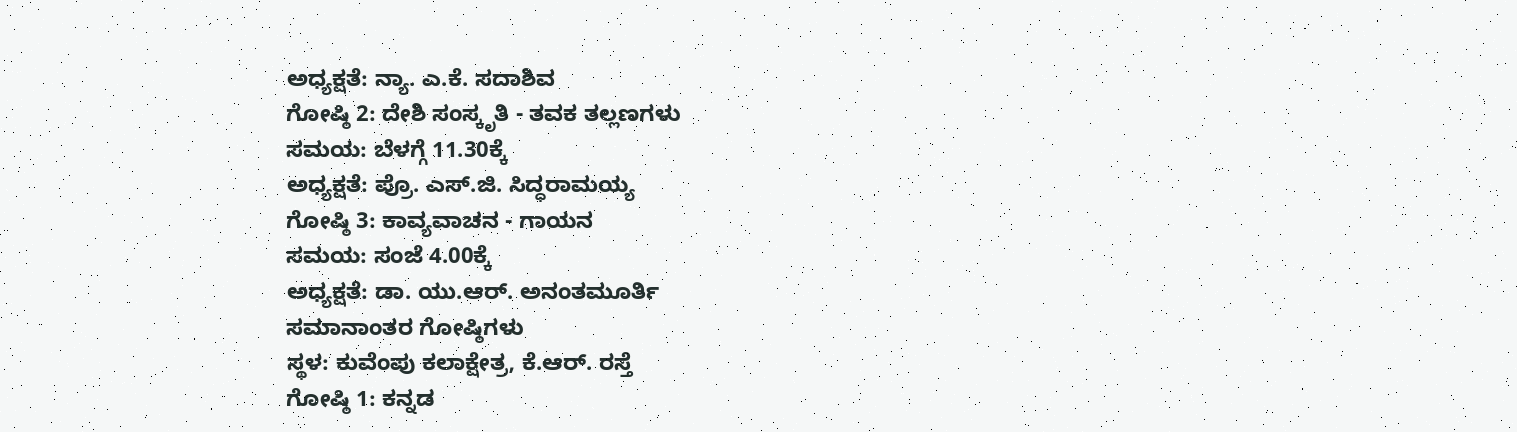ಅಧ್ಯಕ್ಷತೆ: ನ್ಯಾ. ಎ.ಕೆ. ಸದಾಶಿವ
ಗೋಷ್ಠಿ 2: ದೇಶಿ ಸಂಸ್ಕೃತಿ - ತವಕ ತಲ್ಲಣಗಳು
ಸಮಯ: ಬೆಳಗ್ಗೆ 11.30ಕ್ಕೆ
ಅಧ್ಯಕ್ಷತೆ: ಪ್ರೊ. ಎಸ್.ಜಿ. ಸಿದ್ಧರಾಮಯ್ಯ
ಗೋಷ್ಠಿ 3: ಕಾವ್ಯವಾಚನ - ಗಾಯನ
ಸಮಯ: ಸಂಜೆ 4.00ಕ್ಕೆ
ಅಧ್ಯಕ್ಷತೆ: ಡಾ. ಯು.ಆರ್. ಅನಂತಮೂರ್ತಿ
ಸಮಾನಾಂತರ ಗೋಷ್ಠಿಗಳು
ಸ್ಥಳ: ಕುವೆಂಪು ಕಲಾಕ್ಷೇತ್ರ, ಕೆ.ಆರ್. ರಸ್ತೆ
ಗೋಷ್ಠಿ 1: ಕನ್ನಡ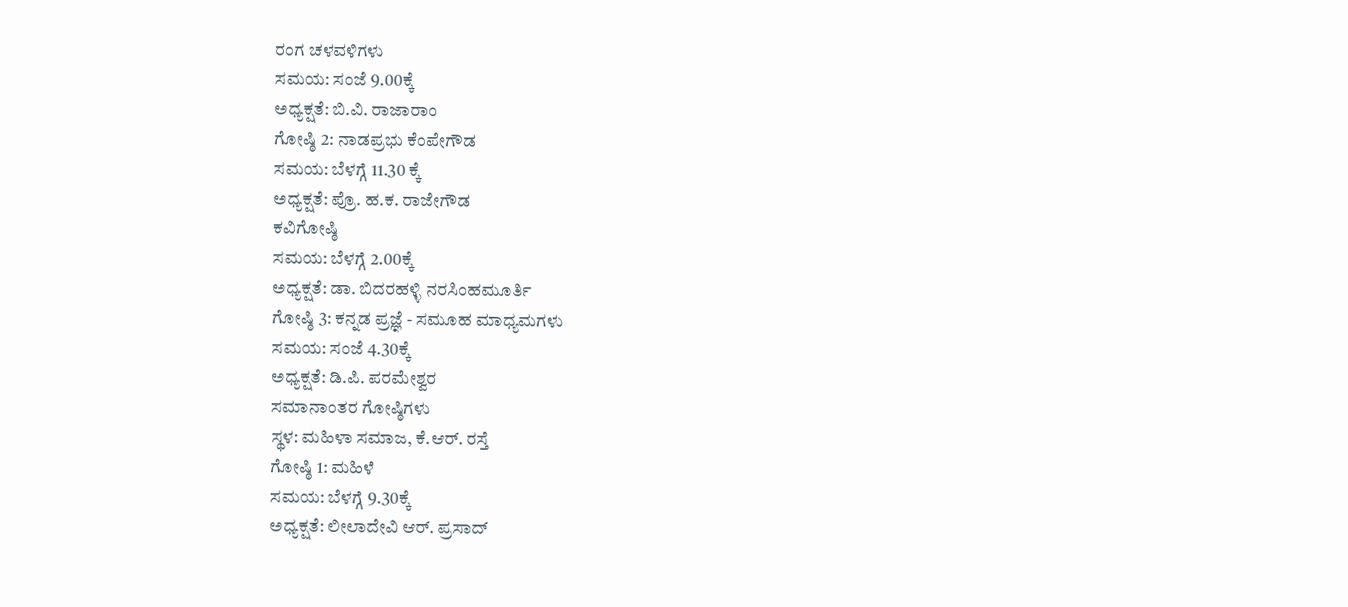ರಂಗ ಚಳವಳಿಗಳು
ಸಮಯ: ಸಂಜೆ 9.00ಕ್ಕೆ
ಅಧ್ಯಕ್ಷತೆ: ಬಿ.ವಿ. ರಾಜಾರಾಂ
ಗೋಷ್ಠಿ 2: ನಾಡಪ್ರಭು ಕೆಂಪೇಗೌಡ
ಸಮಯ: ಬೆಳಗ್ಗೆ 11.30 ಕ್ಕೆ
ಅಧ್ಯಕ್ಷತೆ: ಪ್ರೊ. ಹ.ಕ. ರಾಜೇಗೌಡ
ಕವಿಗೋಷ್ಠಿ
ಸಮಯ: ಬೆಳಗ್ಗೆ 2.00ಕ್ಕೆ
ಅಧ್ಯಕ್ಷತೆ: ಡಾ. ಬಿದರಹಳ್ಳಿ ನರಸಿಂಹಮೂರ್ತಿ
ಗೋಷ್ಠಿ 3: ಕನ್ನಡ ಪ್ರಜ್ಞೆ - ಸಮೂಹ ಮಾಧ್ಯಮಗಳು
ಸಮಯ: ಸಂಜೆ 4.30ಕ್ಕೆ
ಅಧ್ಯಕ್ಷತೆ: ಡಿ.ಪಿ. ಪರಮೇಶ್ವರ
ಸಮಾನಾಂತರ ಗೋಷ್ಠಿಗಳು
ಸ್ಥಳ: ಮಹಿಳಾ ಸಮಾಜ, ಕೆ.ಆರ್. ರಸ್ತೆ
ಗೋಷ್ಠಿ 1: ಮಹಿಳೆ
ಸಮಯ: ಬೆಳಗ್ಗೆ 9.30ಕ್ಕೆ
ಅಧ್ಯಕ್ಷತೆ: ಲೀಲಾದೇವಿ ಆರ್. ಪ್ರಸಾದ್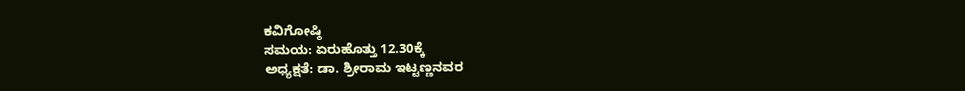ಕವಿಗೋಷ್ಠಿ
ಸಮಯ: ಏರುಹೊತ್ತು 12.30ಕ್ಕೆ
ಅಧ್ಯಕ್ಷತೆ: ಡಾ. ಶ್ರೀರಾಮ ಇಟ್ಟಣ್ಣನವರ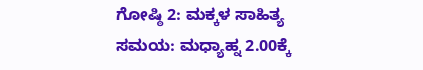ಗೋಷ್ಠಿ 2: ಮಕ್ಕಳ ಸಾಹಿತ್ಯ
ಸಮಯ: ಮಧ್ಯಾಹ್ನ 2.00ಕ್ಕೆ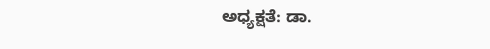ಅಧ್ಯಕ್ಷತೆ: ಡಾ.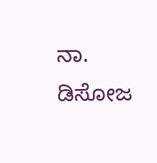ನಾ. ಡಿಸೋಜ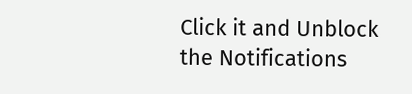Click it and Unblock the Notifications